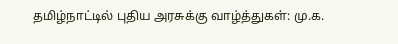தமிழ்நாட்டில் புதிய அரசுக்கு வாழ்த்துகள்: மு.க.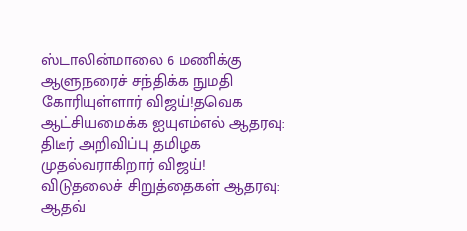ஸ்டாலின்மாலை 6 மணிக்கு ஆளுநரைச் சந்திக்க நுமதி கோரியுள்ளார் விஜய்!தவெக ஆட்சியமைக்க ஐயுஎம்எல் ஆதரவு: திடீர் அறிவிப்பு தமிழக முதல்வராகிறார் விஜய்! விடுதலைச் சிறுத்தைகள் ஆதரவு: ஆதவ்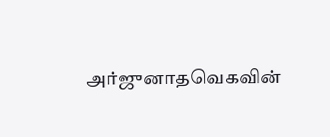அர்ஜுனாதவெகவின்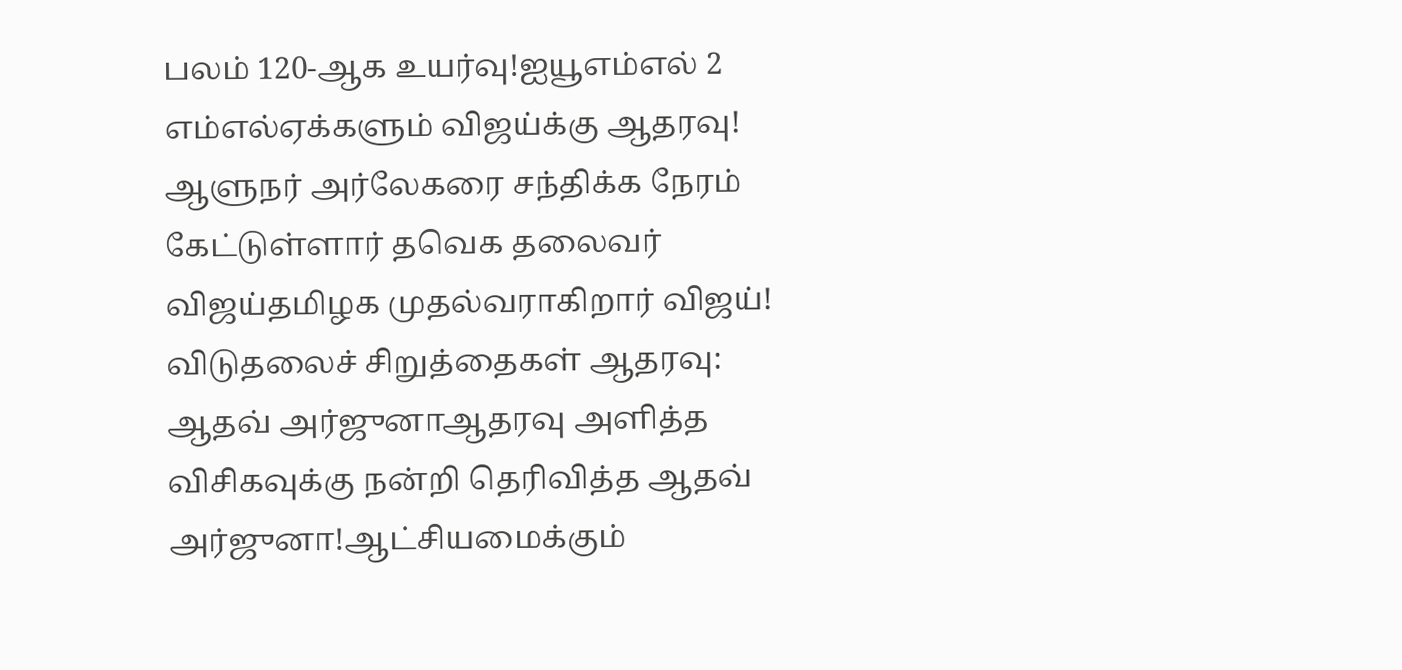பலம் 120-ஆக உயர்வு!ஐயூஎம்எல் 2 எம்எல்ஏக்களும் விஜய்க்கு ஆதரவு! ஆளுநர் அர்லேகரை சந்திக்க நேரம் கேட்டுள்ளார் தவெக தலைவர் விஜய்தமிழக முதல்வராகிறார் விஜய்! விடுதலைச் சிறுத்தைகள் ஆதரவு: ஆதவ் அர்ஜுனாஆதரவு அளித்த விசிகவுக்கு நன்றி தெரிவித்த ஆதவ் அர்ஜுனா!ஆட்சியமைக்கும்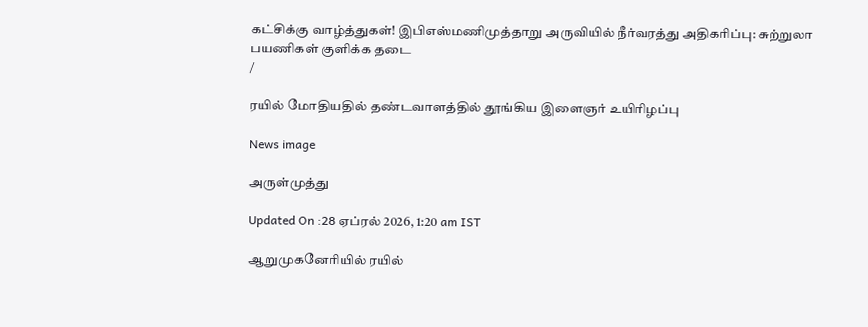கட்சிக்கு வாழ்த்துகள்! இபிஎஸ்மணிமுத்தாறு அருவியில் நீர்வரத்து அதிகரிப்பு: சுற்றுலா பயணிகள் குளிக்க தடை
/

ரயில் மோதியதில் தண்டவாளத்தில் தூங்கிய இளைஞர் உயிரிழப்பு

News image

அருள்முத்து

Updated On :28 ஏப்ரல் 2026, 1:20 am IST

ஆறுமுகனேரியில் ரயில்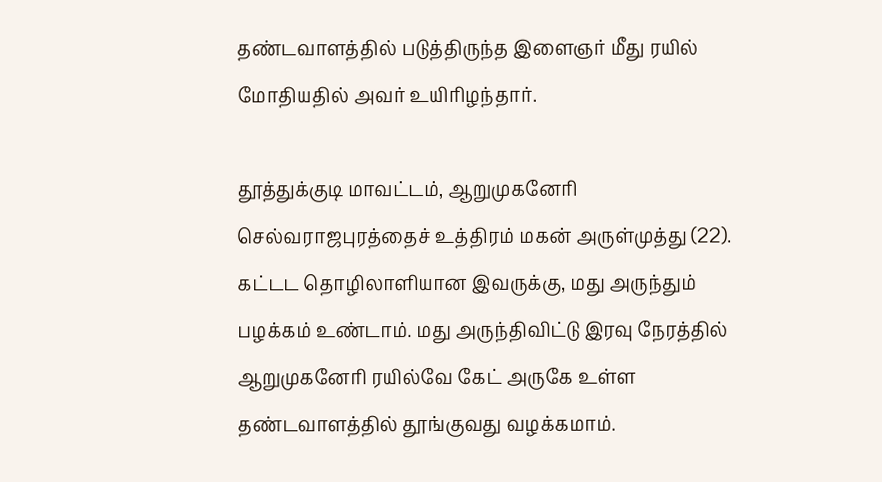தண்டவாளத்தில் படுத்திருந்த இளைஞர் மீது ரயில் மோதியதில் அவர் உயிரிழந்தார்.

தூத்துக்குடி மாவட்டம், ஆறுமுகனேரி செல்வராஜபுரத்தைச் உத்திரம் மகன் அருள்முத்து (22). கட்டட தொழிலாளியான இவருக்கு, மது அருந்தும் பழக்கம் உண்டாம். மது அருந்திவிட்டு இரவு நேரத்தில் ஆறுமுகனேரி ரயில்வே கேட் அருகே உள்ள தண்டவாளத்தில் தூங்குவது வழக்கமாம்.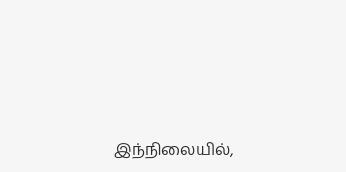இந்நிலையில்,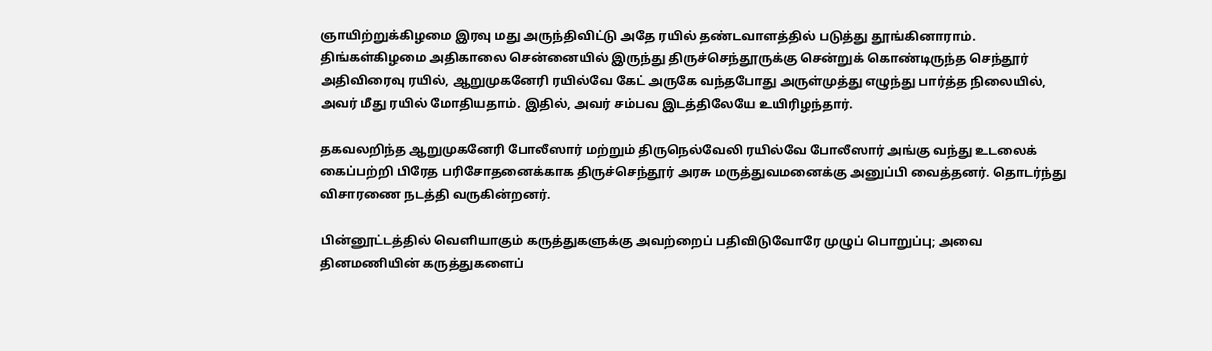ஞாயிற்றுக்கிழமை இரவு மது அருந்திவிட்டு அதே ரயில் தண்டவாளத்தில் படுத்து தூங்கினாராம். திங்கள்கிழமை அதிகாலை சென்னையில் இருந்து திருச்செந்தூருக்கு சென்றுக் கொண்டிருந்த செந்தூர் அதிவிரைவு ரயில், ஆறுமுகனேரி ரயில்வே கேட் அருகே வந்தபோது அருள்முத்து எழுந்து பார்த்த நிலையில், அவர் மீது ரயில் மோதியதாம். இதில், அவர் சம்பவ இடத்திலேயே உயிரிழந்தார்.

தகவலறிந்த ஆறுமுகனேரி போலீஸார் மற்றும் திருநெல்வேலி ரயில்வே போலீஸார் அங்கு வந்து உடலைக் கைப்பற்றி பிரேத பரிசோதனைக்காக திருச்செந்தூர் அரசு மருத்துவமனைக்கு அனுப்பி வைத்தனர். தொடர்ந்து விசாரணை நடத்தி வருகின்றனர்.

பின்னூட்டத்தில் வெளியாகும் கருத்துகளுக்கு அவற்றைப் பதிவிடுவோரே முழுப் பொறுப்பு; அவை தினமணியின் கருத்துகளைப்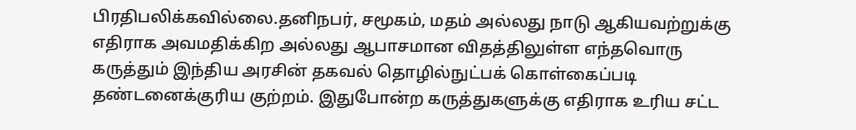பிரதிபலிக்கவில்லை.தனிநபர், சமூகம், மதம் அல்லது நாடு ஆகியவற்றுக்கு எதிராக அவமதிக்கிற அல்லது ஆபாசமான விதத்திலுள்ள எந்தவொரு கருத்தும் இந்திய அரசின் தகவல் தொழில்நுட்பக் கொள்கைப்படி தண்டனைக்குரிய குற்றம். இதுபோன்ற கருத்துகளுக்கு எதிராக உரிய சட்ட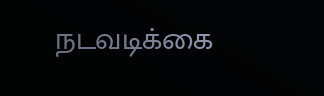நடவடிக்கை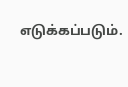எடுக்கப்படும்.